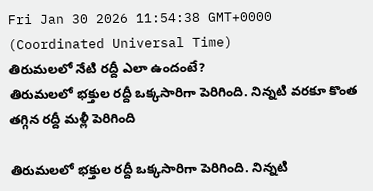Fri Jan 30 2026 11:54:38 GMT+0000 (Coordinated Universal Time)
తిరుమలలో నేటి రద్దీ ఎలా ఉందంటే?
తిరుమలలో భక్తుల రద్దీ ఒక్కసారిగా పెరిగింది. నిన్నటి వరకూ కొంత తగ్గిన రద్దీ మళ్లీ పెరిగింది

తిరుమలలో భక్తుల రద్దీ ఒక్కసారిగా పెరిగింది. నిన్నటి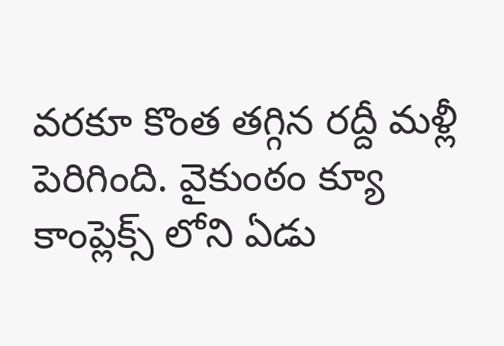వరకూ కొంత తగ్గిన రద్దీ మళ్లీ పెరిగింది. వైకుంఠం క్యూ కాంప్లెక్స్ లోని ఏడు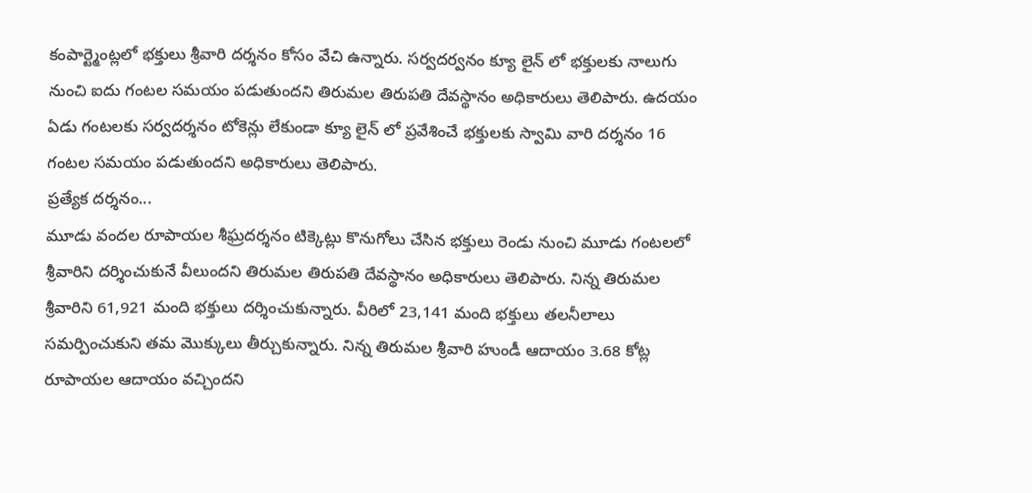కంపార్ట్మెంట్లలో భక్తులు శ్రీవారి దర్శనం కోసం వేచి ఉన్నారు. సర్వదర్వనం క్యూ లైన్ లో భక్తులకు నాలుగు నుంచి ఐదు గంటల సమయం పడుతుందని తిరుమల తిరుపతి దేవస్థానం అధికారులు తెలిపారు. ఉదయం ఏడు గంటలకు సర్వదర్శనం టోకెన్లు లేకుండా క్యూ లైన్ లో ప్రవేశించే భక్తులకు స్వామి వారి దర్శనం 16 గంటల సమయం పడుతుందని అధికారులు తెలిపారు.
ప్రత్యేక దర్శనం...
మూడు వందల రూపాయల శీఘ్రదర్శనం టిక్కెట్లు కొనుగోలు చేసిన భక్తులు రెండు నుంచి మూడు గంటలలో శ్రీవారిని దర్శించుకునే వీలుందని తిరుమల తిరుపతి దేవస్థానం అధికారులు తెలిపారు. నిన్న తిరుమల శ్రీవారిని 61,921 మంది భక్తులు దర్శించుకున్నారు. వీరిలో 23,141 మంది భక్తులు తలనీలాలు సమర్పించుకుని తమ మొక్కులు తీర్చుకున్నారు. నిన్న తిరుమల శ్రీవారి హుండీ ఆదాయం 3.68 కోట్ల రూపాయల ఆదాయం వచ్చిందని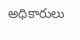అధికారులు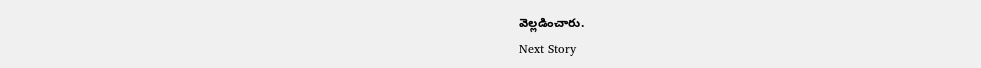వెల్లడించారు.
Next Story